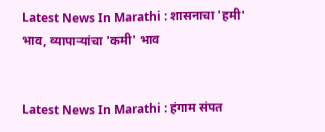Latest News In Marathi : शासनाचा 'हमी' भाव, व्यापाऱ्यांचा 'कमी' भाव


Latest News In Marathi : हंगाम संपत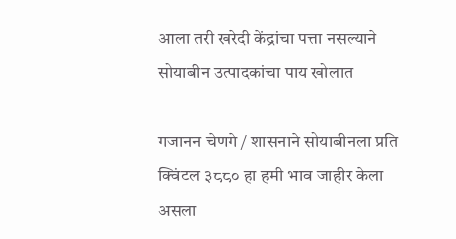आला तरी खरेदी केंद्रांचा पत्ता नसल्याने सोयाबीन उत्पादकांचा पाय खोलात

गजानन चेणगे / शासनाने सोयाबीनला प्रति क्विंटल ३८८० हा हमी भाव जाहीर केला असला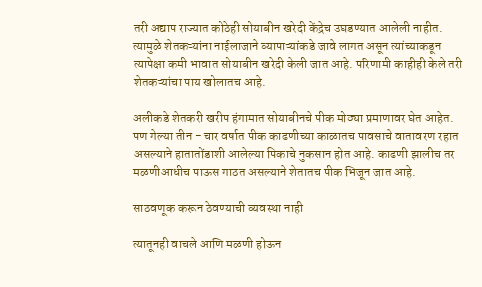तरी अद्याप राज्यात कोठेही सोयाबीन खरेदी केंद्रेच उघडण्यात आलेली नाहीत. त्यामुळे शेतकऱ्यांना नाईलाजाने व्यापाऱ्यांकडे जावे लागत असून त्यांच्याकडून त्यापेक्षा कमी भावात सोयाबीन खरेदी केली जात आहे. परिणामी काहीही केले तरी शेतकऱ्यांचा पाय खोलातच आहे.

अलीकडे शेतकरी खरीप हंगामात सोयाबीनचे पीक मोठ्या प्रमाणावर घेत आहेत. पण गेल्या तीन - चार वर्षात पीक काढणीच्या काळातच पावसाचे वातावरण रहात असल्याने हातातोंडाशी आलेल्या पिकाचे नुकसान होत आहे. काढणी झालीच तर मळणीआधीच पाऊस गाठत असल्याने शेतातच पीक भिजून जात आहे.

साठवणूक करून ठेवण्याची व्यवस्था नाही

त्यातूनही वाचले आणि मळणी होऊन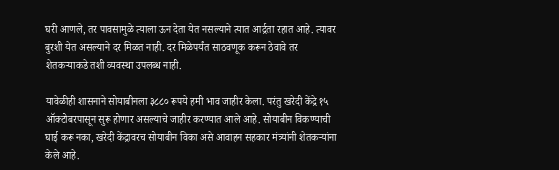घरी आणले, तर पावसामुळे त्याला ऊन देता येत नसल्याने त्यात आर्द्रता रहात आहे. त्यावर बुरशी येत असल्याने दर मिळत नाही. दर मिळेपर्यंत साठवणूक करून ठेवावे तर शेतकऱ्याकडे तशी व्यवस्था उपलब्ध नाही.

यावेळीही शासनाने सोयाबीनला ३८८० रूपये हमी भाव जाहीर केला. परंतु खरेदी केंद्रे १५ ऑक्टोबरपासून सुरू होणार असल्याचे जाहीर करण्यात आले आहे. सोयाबीन विकण्याची घाई करू नका, खरेदी केंद्रावरच सोयाबीन विका असे आवाहन सहकार मंत्र्यांनी शेतकऱ्यांना केले आहे.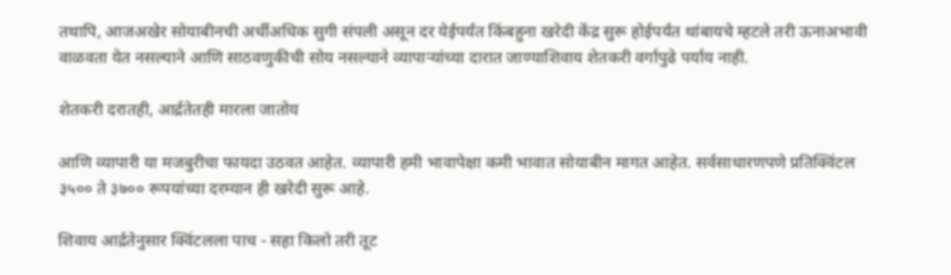तथापि, आजअखेर सोयाबीनची अर्धीअधिक सुगी संपली असून दर येईपर्यंत किंबहुना खरेदी केंद्र सुरू होईपर्यंत थांबायचे म्हटले तरी ऊनाअभावी वाळवता येत नसल्याने आणि साठवणुकीची सोय नसल्याने व्यापाऱ्यांच्या दारात जाण्याशिवाय शेतकरी वर्गापुढे पर्याय नाही.

शेतकरी दरातही, आर्द्रतेतही मारला जातोय

आणि व्यापारी या मजबुरीचा फायदा उठवत आहेत. व्यापारी हमी भावापेक्षा कमी भावात सोयाबीन मागत आहेत. सर्वसाधारणपणे प्रतिक्विंटल ३५०० ते ३७०० रूपयांच्या दरम्यान ही खरेदी सुरू आहे.

शिवाय आर्द्रतेनुसार क्विंटलला पाच - सहा किलो तरी तूट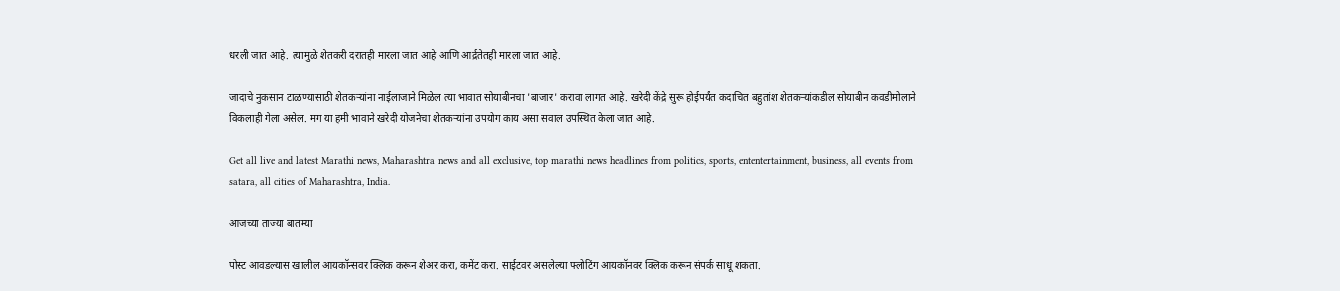धरली जात आहे. त्यामुळे शेतकरी दरातही मारला जात आहे आणि आर्द्रतेतही मारला जात आहे.

जादाचे नुकसान टाळण्यासाठी शेतकऱ्यांना नाईलाजाने मिळेल त्या भावात सोयाबीनचा 'बाजार' करावा लागत आहे. खरेदी केंद्रे सुरू होईपर्यंत कदाचित बहुतांश शेतकऱ्यांकडील सोयाबीन कवडीमोलाने विकलाही गेला असेल. मग या हमी भावाने खरेदी योजनेचा शेतकऱ्यांना उपयोग काय असा सवाल उपस्थित केला जात आहे.

Get all live and latest Marathi news, Maharashtra news and all exclusive, top marathi news headlines from politics, sports, ententertainment, business, all events from satara, all cities of Maharashtra, India.

आजच्या ताज्या बातम्या

पोस्ट आवडल्यास खालील आयकॉन्सवर क्लिक करून शेअर करा, कमेंट करा. साईटवर असलेल्या फ्लोटिंग आयकॉनवर क्लिक करून संपर्क साधू शकता.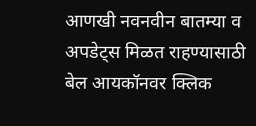आणखी नवनवीन बातम्या व अपडेट्स मिळत राहण्यासाठी बेल आयकॉनवर क्लिक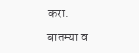करा.

बातम्या व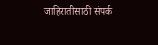जाहिरातीसाठी संपर्क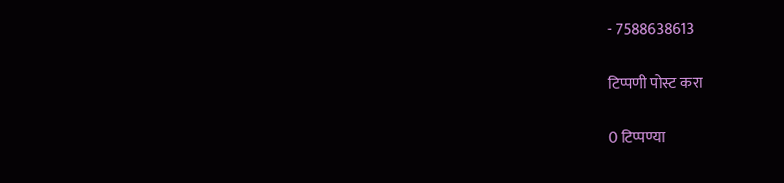- 7588638613

टिप्पणी पोस्ट करा

0 टिप्पण्या